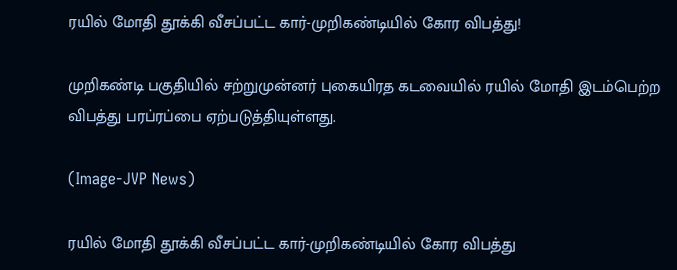ரயில் மோதி தூக்கி வீசப்பட்ட கார்-முறிகண்டியில் கோர விபத்து!

முறிகண்டி பகுதியில் சற்றுமுன்னர் புகையிரத கடவையில் ரயில் மோதி இடம்பெற்ற விபத்து பரப்ரப்பை ஏற்படுத்தியுள்ளது.

(Image-JVP News)

ரயில் மோதி தூக்கி வீசப்பட்ட கார்-முறிகண்டியில் கோர விபத்து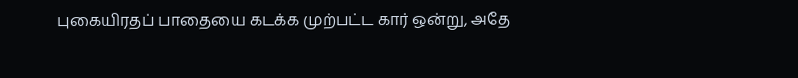புகையிரதப் பாதையை கடக்க முற்பட்ட கார் ஒன்று, அதே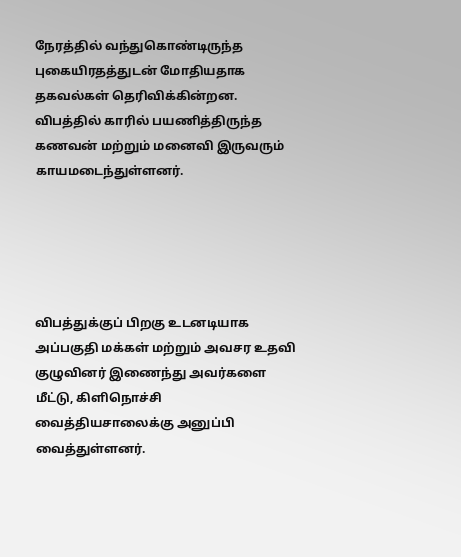நேரத்தில் வந்துகொண்டிருந்த புகையிரதத்துடன் மோதியதாக தகவல்கள் தெரிவிக்கின்றன. விபத்தில் காரில் பயணித்திருந்த கணவன் மற்றும் மனைவி இருவரும் காயமடைந்துள்ளனர்.





விபத்துக்குப் பிறகு உடனடியாக அப்பகுதி மக்கள் மற்றும் அவசர உதவி குழுவினர் இணைந்து அவர்களை மீட்டு, கிளிநொச்சி வைத்தியசாலைக்கு அனுப்பி வைத்துள்ளனர்.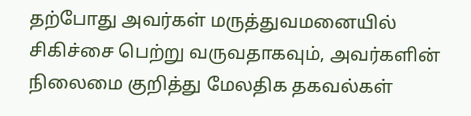தற்போது அவர்கள் மருத்துவமனையில் சிகிச்சை பெற்று வருவதாகவும், அவர்களின் நிலைமை குறித்து மேலதிக தகவல்கள்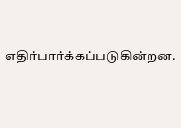எதிர்பார்க்கப்படுகின்றன.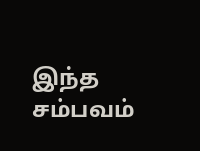இந்த சம்பவம்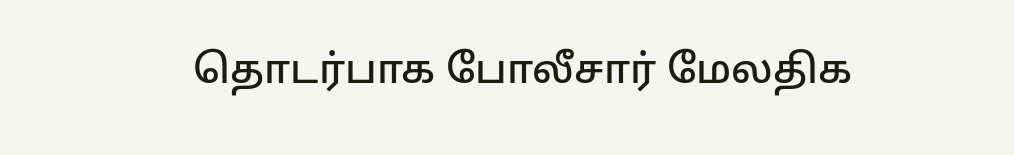தொடர்பாக போலீசார் மேலதிக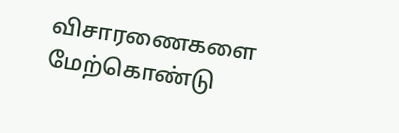விசாரணைகளை மேற்கொண்டு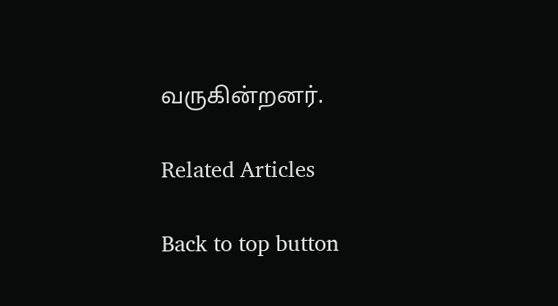வருகின்றனர்.

Related Articles

Back to top button